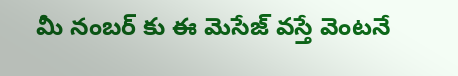మీ నంబర్ కు ఈ మెసేజ్ వస్తే వెంటనే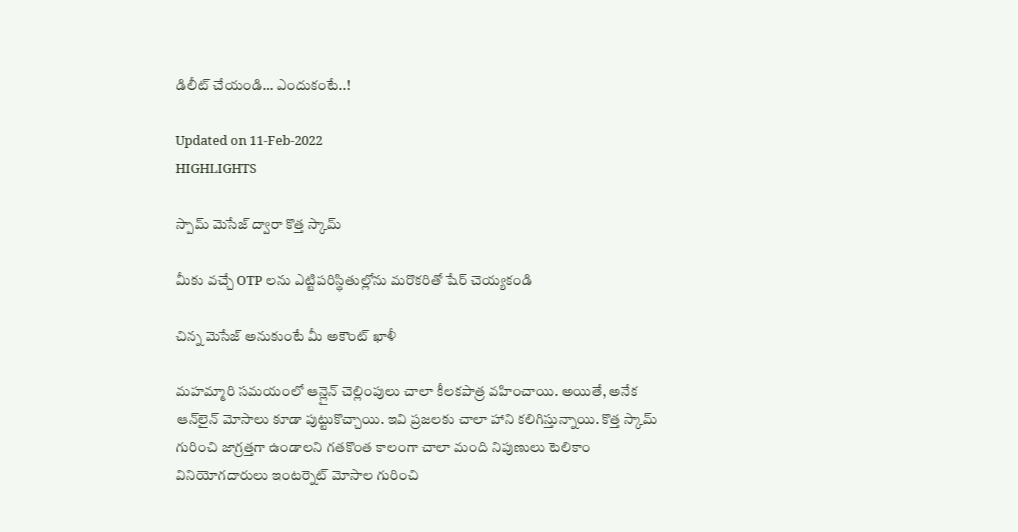డిలీట్ చేయండి… ఎందుకంటే..!

Updated on 11-Feb-2022
HIGHLIGHTS

స్పామ్ మెసేజ్ ద్వారా కొత్త స్కామ్

మీకు వచ్చే OTP లను ఎట్టిపరిస్థితుల్లోను మరొకరితో షేర్ చెయ్యకండి

చిన్న మెసేజ్ అనుకుంటే మీ అకౌంట్ ఖాళీ

మహమ్మారి సమయంలో ఆన్లైన్ చెల్లింపులు చాలా కీలకపాత్ర వహించాయి. అయితే, అనేక ఆన్‌లైన్ మోసాలు కూడా పుట్టుకొచ్చాయి. ఇవి ప్రజలకు చాలా హాని కలిగిస్తున్నాయి. కొత్త స్కామ్ గురించి జాగ్రత్తగా ఉండాలని గతకొంత కాలంగా చాలా మంది నిపుణులు టెలికాం వినియోగదారులు ఇంటర్నెట్ మోసాల గురించి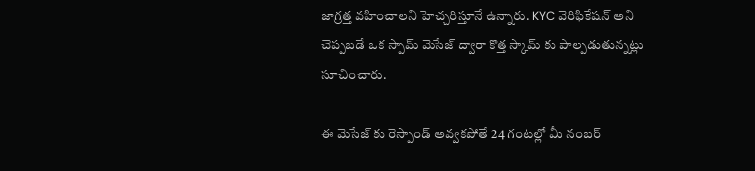జాగ్రత్త వహించాలని హెచ్చరిస్తూనే ఉన్నారు. KYC వెరిఫికేషన్ అని చెప్పబడే ఒక స్పామ్ మెసేజ్ ద్వారా కొత్త స్కామ్ కు పాల్పడుతున్నట్లు సూచించారు.

ఈ మెసేజ్ కు రెస్పాండ్ అవ్వకపోతే 24 గంటల్లో మీ నంబర్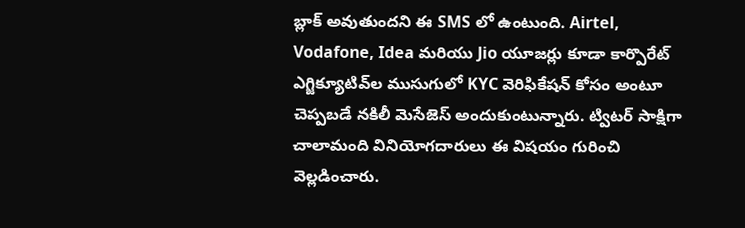బ్లాక్ అవుతుందని ఈ SMS లో ఉంటుంది. Airtel, Vodafone, Idea మరియు Jio యూజర్లు కూడా కార్పొరేట్ ఎగ్జిక్యూటివ్‌ల ముసుగులో KYC వెరిఫికేషన్ కోసం అంటూ చెప్పబడే నకిలీ మెసేజెస్ అందుకుంటున్నారు. ట్విటర్ సాక్షిగా చాలామంది వినియోగదారులు ఈ విషయం గురించి వెల్లడించారు.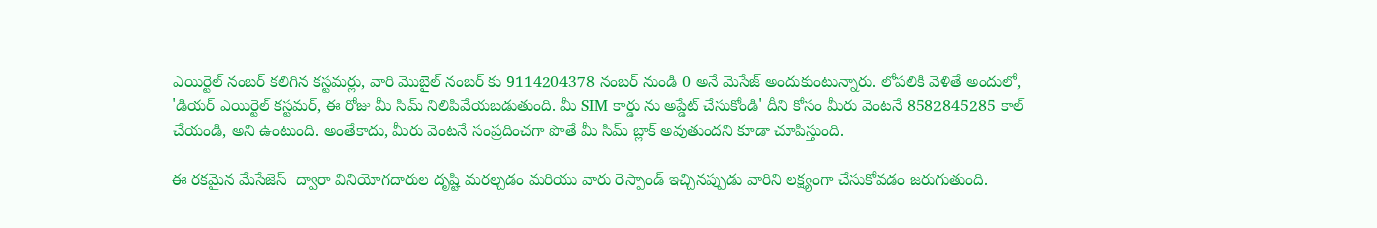ఎయిర్టెల్ నంబర్ కలిగిన కస్టమర్లు, వారి మొబైల్ నంబర్ కు 9114204378 నంబర్ నుండి 0 అనే మెసేజ్ అందుకుంటున్నారు. లోపలికి వెళితే అందులో, 'డియర్ ఎయిర్టెల్ కస్టమర్, ఈ రోజు మీ సిమ్ నిలిపివేయబడుతుంది. మీ SIM కార్డు ను అప్డేట్ చేసుకోండి' దీని కోసం మీరు వెంటనే 8582845285 కాల్ చేయండి, అని ఉంటుంది. అంతేకాదు, మీరు వెంటనే సంప్రదించగా పొతే మీ సిమ్ బ్లాక్ అవుతుందని కూడా చూపిస్తుంది.

ఈ రకమైన మేసేజెస్  ద్వారా వినియోగదారుల దృష్టి మరల్చడం మరియు వారు రెస్పాండ్ ఇచ్చినప్పుడు వారిని లక్ష్యంగా చేసుకోవడం జరుగుతుంది.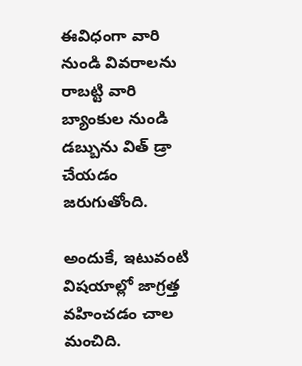ఈవిధంగా వారి నుండి వివరాలను రాబట్టి వారి బ్యాంకుల నుండి డబ్బును విత్ డ్రా చేయడం జరుగుతోంది.

అందుకే, ఇటువంటి విషయాల్లో జాగ్రత్త వహించడం చాల మంచిది.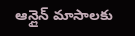ఆన్లైన్ మాసాలకు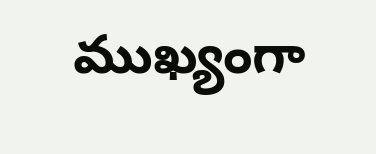ముఖ్యంగా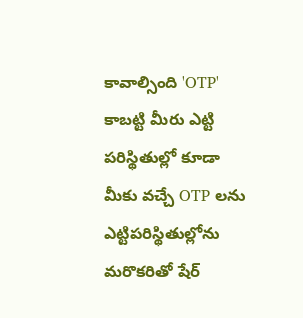కావాల్సింది 'OTP' కాబట్టి మీరు ఎట్టి పరిస్థితుల్లో కూడా మీకు వచ్చే OTP లను ఎట్టిపరిస్థితుల్లోను మరొకరితో షేర్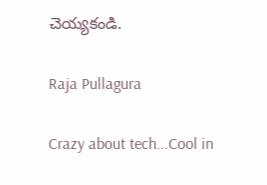చెయ్యకండి.

Raja Pullagura

Crazy about tech...Cool in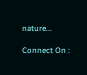nature...

Connect On :